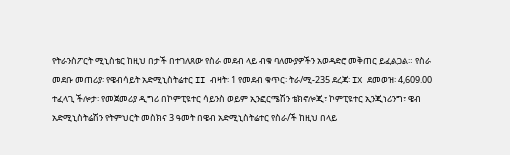የትራንስፖርት ሚኒስቴር ከዚህ በታች በተገለጸው የስራ መደብ ላይ ብቁ ባለሙያዎችን አወዳድሮ መቅጠር ይፈልጋል። የስራ መደቡ መጠሪያ፡ የዌብሳይት አድሚኒስትሬተር II ብዛት፡ 1 የመደብ ቁጥር፡ ትራ/ሚ-235 ደረጃ፡ IX ደመወዝ፡ 4,609.00 ተፈላጊ ችሎታ፡ የመጀመሪያ ዲግሪ በኮምፒዩተር ሳይንስ ወይም ኢንፎርሜሽን ቴክኖሎጂ፣ ኮምፒዩተር ኢንጂነሪንግ፣ ዌብ አድሚኒስትሬሽን የትምህርት መስክና 3 ዓመት በዌብ አድሚኒስትሬተር የስራ/ች ከዚህ በላይ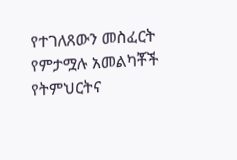የተገለጸውን መስፈርት የምታሟሉ አመልካቾች የትምህርትና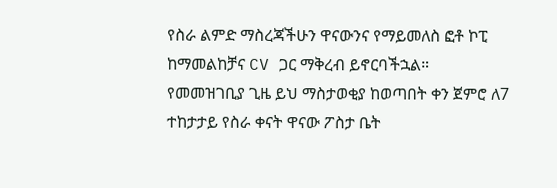የስራ ልምድ ማስረጃችሁን ዋናውንና የማይመለስ ፎቶ ኮፒ ከማመልከቻና CV ጋር ማቅረብ ይኖርባችኋል። የመመዝገቢያ ጊዜ ይህ ማስታወቂያ ከወጣበት ቀን ጀምሮ ለ7 ተከታታይ የስራ ቀናት ዋናው ፖስታ ቤት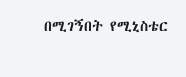በሚገኝበት የሚኒስቴር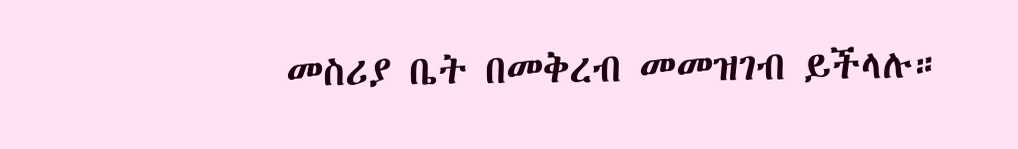መስሪያ ቤት በመቅረብ መመዝገብ ይችላሉ።